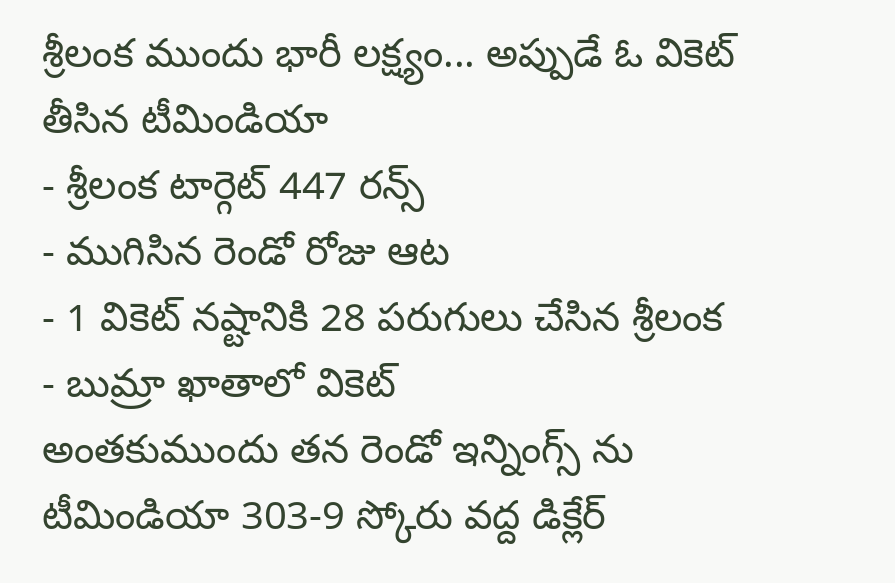శ్రీలంక ముందు భారీ లక్ష్యం... అప్పుడే ఓ వికెట్ తీసిన టీమిండియా
- శ్రీలంక టార్గెట్ 447 రన్స్
- ముగిసిన రెండో రోజు ఆట
- 1 వికెట్ నష్టానికి 28 పరుగులు చేసిన శ్రీలంక
- బుమ్రా ఖాతాలో వికెట్
అంతకుముందు తన రెండో ఇన్నింగ్స్ ను టీమిండియా 303-9 స్కోరు వద్ద డిక్లేర్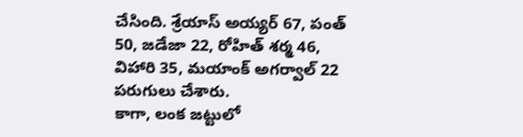చేసింది. శ్రేయాస్ అయ్యర్ 67, పంత్ 50, జడేజా 22, రోహిత్ శర్మ 46, విహారి 35, మయాంక్ అగర్వాల్ 22 పరుగులు చేశారు.
కాగా, లంక జట్టులో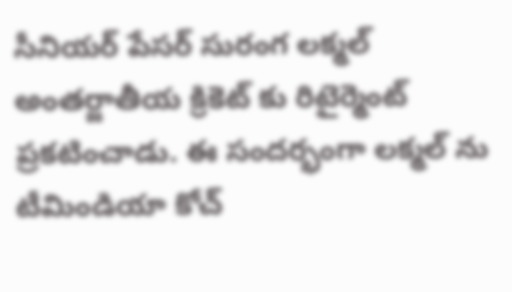సీనియర్ పేసర్ సురంగ లక్మల్ అంతర్జాతీయ క్రికెట్ కు రిటైర్మెంట్ ప్రకటించాడు. ఈ సందర్భంగా లక్మల్ ను టీమిండియా కోచ్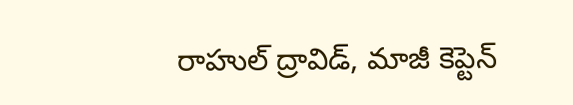రాహుల్ ద్రావిడ్, మాజీ కెప్టెన్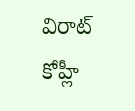విరాట్ కోహ్లీ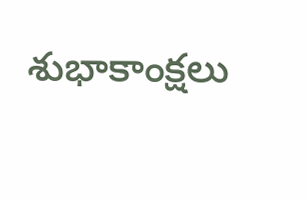శుభాకాంక్షలు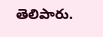తెలిపారు.